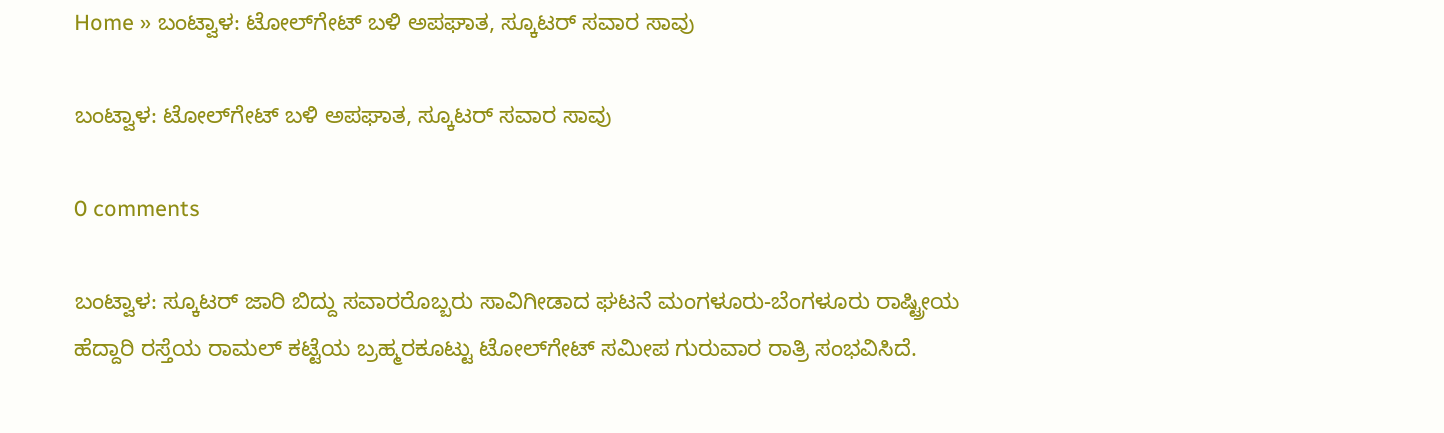Home » ಬಂಟ್ವಾಳ: ಟೋಲ್‌ಗೇಟ್‌ ಬಳಿ ಅಪಘಾತ, ಸ್ಕೂಟರ್‌ ಸವಾರ ಸಾವು

ಬಂಟ್ವಾಳ: ಟೋಲ್‌ಗೇಟ್‌ ಬಳಿ ಅಪಘಾತ, ಸ್ಕೂಟರ್‌ ಸವಾರ ಸಾವು

0 comments

ಬಂಟ್ವಾಳ: ಸ್ಕೂಟರ್‌ ಜಾರಿ ಬಿದ್ದು ಸವಾರರೊಬ್ಬರು ಸಾವಿಗೀಡಾದ ಘಟನೆ ಮಂಗಳೂರು-ಬೆಂಗಳೂರು ರಾಷ್ಟ್ರೀಯ ಹೆದ್ದಾರಿ ರಸ್ತೆಯ ರಾಮಲ್‌ ಕಟ್ಟೆಯ ಬ್ರಹ್ಮರಕೂಟ್ಟು ಟೋಲ್‌ಗೇಟ್‌ ಸಮೀಪ ಗುರುವಾರ ರಾತ್ರಿ ಸಂಭವಿಸಿದೆ.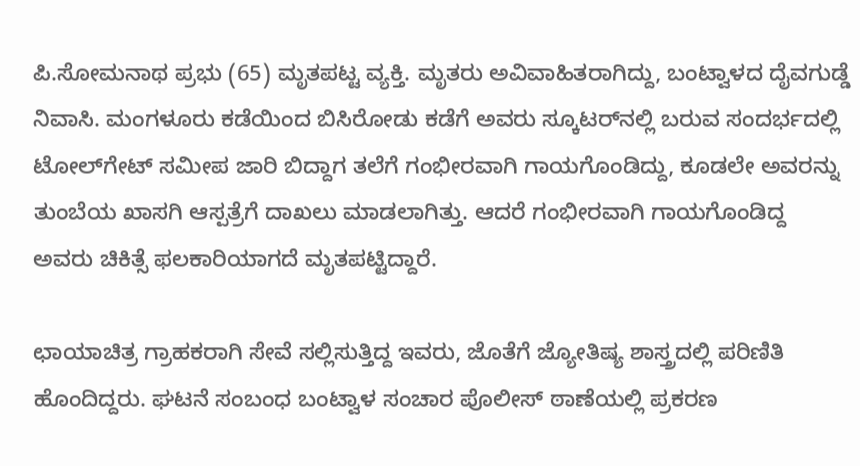ಪಿ.ಸೋಮನಾಥ ಪ್ರಭು (65) ಮೃತಪಟ್ಟ ವ್ಯಕ್ತಿ. ಮೃತರು ಅವಿವಾಹಿತರಾಗಿದ್ದು, ಬಂಟ್ವಾಳದ ದೈವಗುಡ್ಡೆ ನಿವಾಸಿ. ಮಂಗಳೂರು ಕಡೆಯಿಂದ ಬಿಸಿರೋಡು ಕಡೆಗೆ ಅವರು ಸ್ಕೂಟರ್‌ನಲ್ಲಿ ಬರುವ ಸಂದರ್ಭದಲ್ಲಿ ಟೋಲ್‌ಗೇಟ್‌ ಸಮೀಪ ಜಾರಿ ಬಿದ್ದಾಗ ತಲೆಗೆ ಗಂಭೀರವಾಗಿ ಗಾಯಗೊಂಡಿದ್ದು, ಕೂಡಲೇ ಅವರನ್ನು ತುಂಬೆಯ ಖಾಸಗಿ ಆಸ್ಪತ್ರೆಗೆ ದಾಖಲು ಮಾಡಲಾಗಿತ್ತು. ಆದರೆ ಗಂಭೀರವಾಗಿ ಗಾಯಗೊಂಡಿದ್ದ ಅವರು ಚಿಕಿತ್ಸೆ ಫಲಕಾರಿಯಾಗದೆ ಮೃತಪಟ್ಟಿದ್ದಾರೆ.

ಛಾಯಾಚಿತ್ರ ಗ್ರಾಹಕರಾಗಿ ಸೇವೆ ಸಲ್ಲಿಸುತ್ತಿದ್ದ ಇವರು, ಜೊತೆಗೆ ಜ್ಯೋತಿಷ್ಯ ಶಾಸ್ತ್ರದಲ್ಲಿ ಪರಿಣಿತಿ ಹೊಂದಿದ್ದರು. ಘಟನೆ ಸಂಬಂಧ ಬಂಟ್ವಾಳ ಸಂಚಾರ ಪೊಲೀಸ್‌ ಠಾಣೆಯಲ್ಲಿ ಪ್ರಕರಣ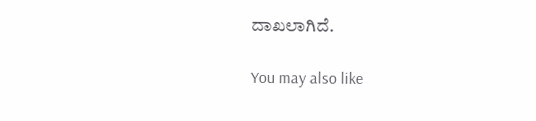ದಾಖಲಾಗಿದೆ.

You may also like